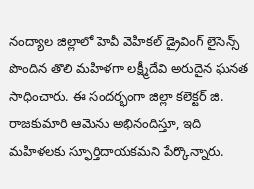నంద్యాల జిల్లాలో హెవీ వెహికల్ డ్రైవింగ్ లైసెన్స్ పొందిన తొలి మహిళగా లక్ష్మీదేవి అరుదైన ఘనత సాధించారు. ఈ సందర్భంగా జిల్లా కలెక్టర్ జి. రాజకుమారి ఆమెను అభినందిస్తూ, ఇది మహిళలకు స్ఫూర్తిదాయకమని పేర్కొన్నారు.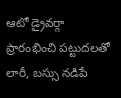ఆటో డ్రైవర్గా ప్రారంభించి పట్టుదలతో లారీ, బస్సు నడిపే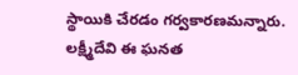స్థాయికి చేరడం గర్వకారణమన్నారు. లక్ష్మీదేవి ఈ ఘనత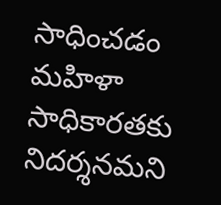సాధించడం మహిళా సాధికారతకు నిదర్శనమని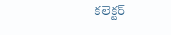కలెక్టర్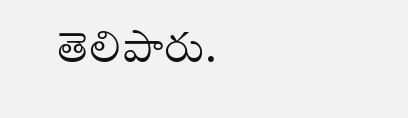తెలిపారు.